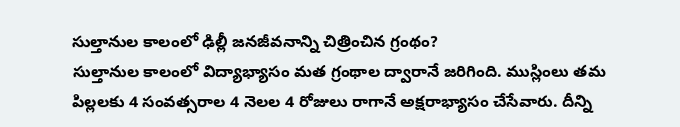సుల్తానుల కాలంలో ఢిల్లీ జనజీవనాన్ని చిత్రించిన గ్రంథం?
సుల్తానుల కాలంలో విద్యాభ్యాసం మత గ్రంథాల ద్వారానే జరిగింది. ముస్లింలు తమ పిల్లలకు 4 సంవత్సరాల 4 నెలల 4 రోజులు రాగానే అక్షరాభ్యాసం చేసేవారు. దీన్ని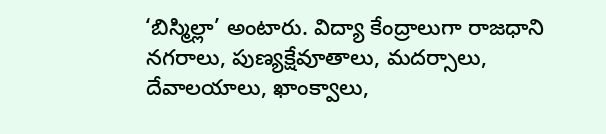‘బిస్మిల్లా’ అంటారు. విద్యా కేంద్రాలుగా రాజధాని నగరాలు, పుణ్యక్షేవూతాలు, మదర్సాలు, దేవాలయాలు, ఖాంక్వాలు,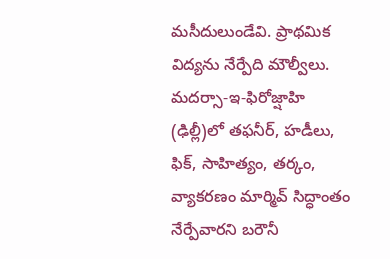మసీదులుండేవి. ప్రాథమిక విద్యను నేర్పేది మౌల్వీలు. మదర్సా-ఇ-ఫిరోజ్షాహి (ఢిల్లీ)లో తఫనీర్, హడీలు, ఫిక్, సాహిత్యం, తర్కం, వ్యాకరణం మార్మివ్ సిద్ధాంతం నేర్పేవారని బరౌనీ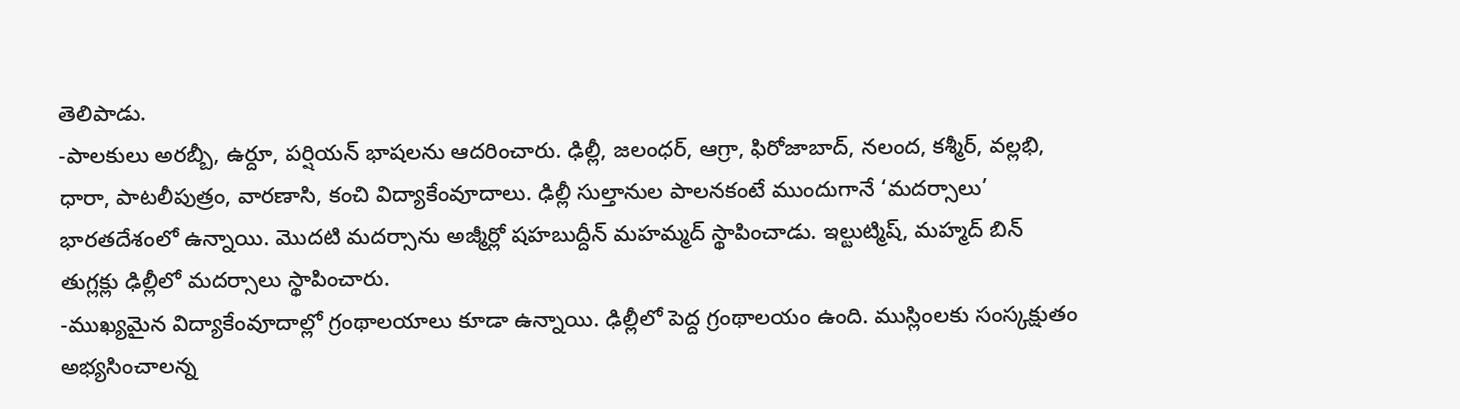తెలిపాడు.
-పాలకులు అరబ్బీ, ఉర్దూ, పర్షియన్ భాషలను ఆదరించారు. ఢిల్లీ, జలంధర్, ఆగ్రా, ఫిరోజాబాద్, నలంద, కశ్మీర్, వల్లభి, ధారా, పాటలీపుత్రం, వారణాసి, కంచి విద్యాకేంవూదాలు. ఢిల్లీ సుల్తానుల పాలనకంటే ముందుగానే ‘మదర్సాలు’ భారతదేశంలో ఉన్నాయి. మొదటి మదర్సాను అజ్మీర్లో షహబుద్దీన్ మహమ్మద్ స్థాపించాడు. ఇల్టుట్మిష్, మహ్మద్ బిన్ తుగ్లక్లు ఢిల్లీలో మదర్సాలు స్థాపించారు.
-ముఖ్యమైన విద్యాకేంవూదాల్లో గ్రంథాలయాలు కూడా ఉన్నాయి. ఢిల్లీలో పెద్ద గ్రంథాలయం ఉంది. ముస్లింలకు సంస్కక్షుతం అభ్యసించాలన్న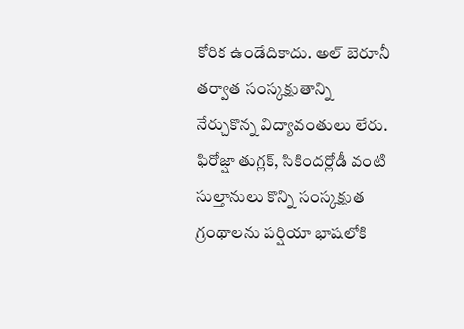కోరిక ఉండేదికాదు. అల్ బెరూనీ తర్వాత సంస్కక్షుతాన్ని నేర్చుకొన్న విద్యావంతులు లేరు. ఫిరోజ్షా తుగ్లక్, సికిందర్లోడీ వంటి సుల్తానులు కొన్ని సంస్కక్షుత గ్రంథాలను పర్షియా భాషలోకి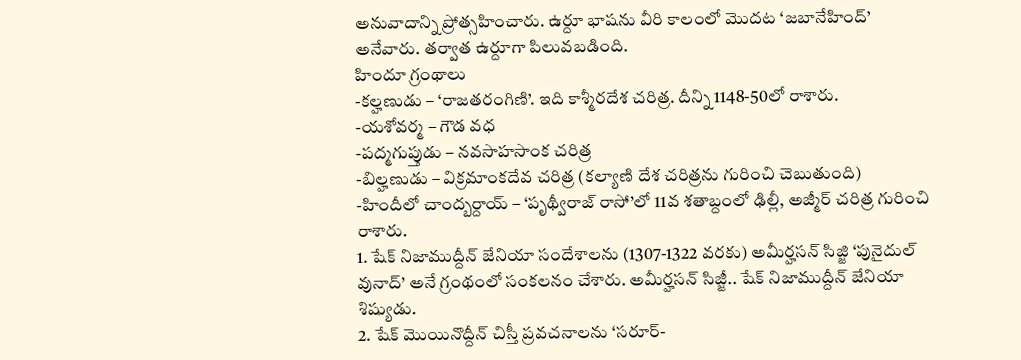అనువాదాన్ని ప్రోత్సహించారు. ఉర్దూ భాషను వీరి కాలంలో మొదట ‘జబానేహింద్’ అనేవారు. తర్వాత ఉర్దూగా పిలువబడింది.
హిందూ గ్రంథాలు
-కల్హణుడు – ‘రాజతరంగిణి’. ఇది కాశ్మీరదేశ చరిత్ర. దీన్ని 1148-50లో రాశారు.
-యశోవర్మ – గౌడ వధ
-పద్మగుప్తుడు – నవసాహసాంక చరిత్ర
-బిల్హణుడు – విక్రమాంకదేవ చరిత్ర (కల్యాణి దేశ చరిత్రను గురించి చెబుతుంది)
-హిందీలో చాంద్బర్దాయ్ – ‘పృథ్వీరాజ్ రాసో’లో 11వ శతాబ్దంలో ఢిల్లీ, అజ్మీర్ చరిత్ర గురించి రాశారు.
1. షేక్ నిజాముద్దీన్ జేనియా సందేశాలను (1307-1322 వరకు) అమీర్హసన్ సిజ్జి ‘పునైదుల్ వునాద్’ అనే గ్రంథంలో సంకలనం చేశారు. అమీర్హసన్ సిజ్జీ.. షేక్ నిజాముద్దీన్ జేనియా శిష్యుడు.
2. షేక్ మొయినొద్దీన్ చిస్తీ ప్రవచనాలను ‘సరూర్-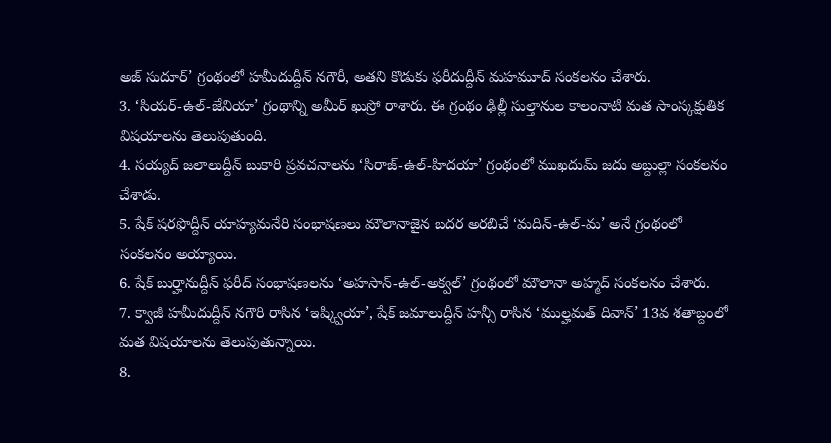అజ్ సుదూర్’ గ్రంథంలో హమీదుద్దీన్ నగౌరీ, అతని కొడుకు ఫరీదుద్దీన్ మహమూద్ సంకలనం చేశారు.
3. ‘సియర్-ఉల్-జేనియా’ గ్రంథాన్ని అమీర్ ఖుస్రో రాశారు. ఈ గ్రంథం ఢిల్లీ సుల్తానుల కాలంనాటి మత సాంస్కక్షుతిక విషయాలను తెలుపుతుంది.
4. సయ్యద్ జలాలుద్దీన్ బుకారి ప్రవచనాలను ‘సిరాజ్-ఉల్-హిదయా’ గ్రంథంలో ముఖదుమ్ జదు అబ్దుల్లా సంకలనం చేశాడు.
5. షేక్ షరఫొద్దీన్ యాహ్యమనేరి సంభాషణలు మౌలానాజైన బదర అరబిచే ‘మదిన్-ఉల్-మ’ అనే గ్రంథంలో సంకలనం అయ్యాయి.
6. షేక్ బుర్హానుద్దీన్ ఫరీద్ సంభాషణలను ‘అహసాన్-ఉల్-అక్వల్’ గ్రంథంలో మౌలానా అహ్మద్ సంకలనం చేశారు.
7. క్వాజీ హమీదుద్దీన్ నగౌరి రాసిన ‘ఇష్క్వియా’, షేక్ జమాలుద్దీన్ హన్సీ రాసిన ‘ముల్హమత్ దివాన్’ 13వ శతాబ్దంలో మత విషయాలను తెలుపుతున్నాయి.
8.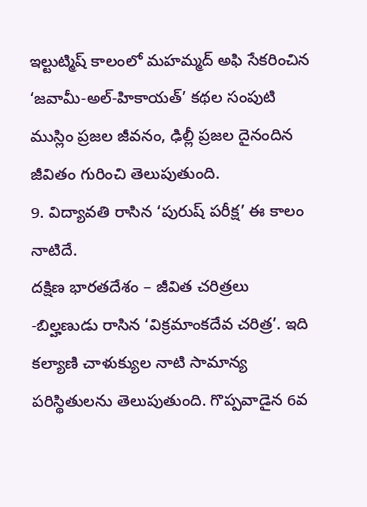ఇల్టుట్మిష్ కాలంలో మహమ్మద్ అఫి సేకరించిన ‘జవామీ-అల్-హికాయత్’ కథల సంపుటి ముస్లిం ప్రజల జీవనం, ఢిల్లీ ప్రజల దైనందిన జీవితం గురించి తెలుపుతుంది.
9. విద్యావతి రాసిన ‘పురుష్ పరీక్ష’ ఈ కాలం నాటిదే.
దక్షిణ భారతదేశం – జీవిత చరిత్రలు
-బిల్హణుడు రాసిన ‘విక్రమాంకదేవ చరిత్ర’. ఇది కల్యాణి చాళుక్యుల నాటి సామాన్య పరిస్థితులను తెలుపుతుంది. గొప్పవాడైన 6వ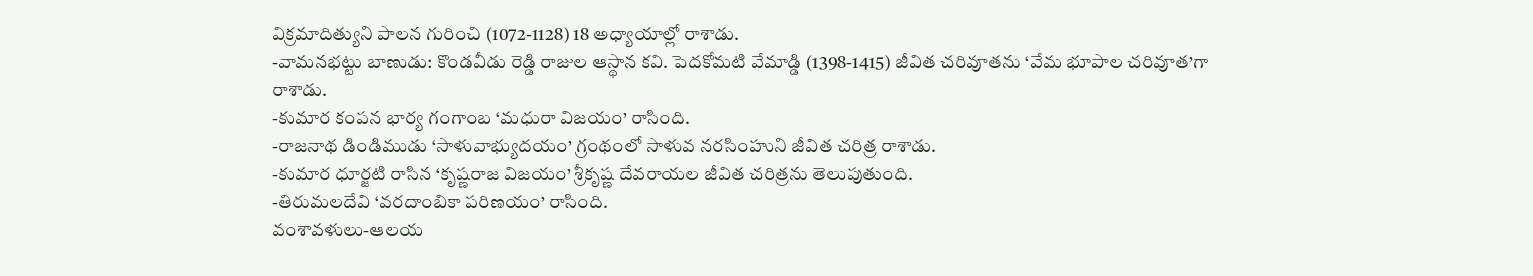విక్రమాదిత్యుని పాలన గురించి (1072-1128) 18 అధ్యాయాల్లో రాశాడు.
-వామనభట్టు బాణుడు: కొండవీడు రెడ్డి రాజుల ఆస్థాన కవి. పెదకోమటి వేమాడ్డి (1398-1415) జీవిత చరివూతను ‘వేమ భూపాల చరివూత’గా రాశాడు.
-కుమార కంపన భార్య గంగాంబ ‘మధురా విజయం’ రాసింది.
-రాజనాథ డిండిముడు ‘సాళువాభ్యుదయం’ గ్రంథంలో సాళువ నరసింహుని జీవిత చరిత్ర రాశాడు.
-కుమార ధూర్జటి రాసిన ‘కృష్ణరాజ విజయం’ శ్రీకృష్ణ దేవరాయల జీవిత చరిత్రను తెలుపుతుంది.
-తిరుమలదేవి ‘వరదాంబికా పరిణయం’ రాసింది.
వంశావళులు-ఆలయ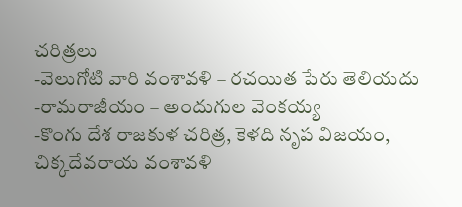చరిత్రలు
-వెలుగోటి వారి వంశావళి – రచయిత పేరు తెలియదు
-రామరాజీయం – అందుగుల వెంకయ్య
-కొంగు దేశ రాజకుళ చరిత్ర, కెళది నృప విజయం, చిక్కదేవరాయ వంశావళి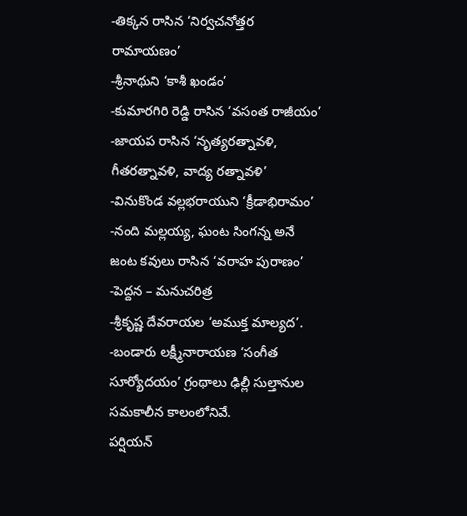-తిక్కన రాసిన ‘నిర్వచనోత్తర రామాయణం’
-శ్రీనాథుని ‘కాశీ ఖండం’
-కుమారగిరి రెడ్డి రాసిన ‘వసంత రాజీయం’
-జాయప రాసిన ‘నృత్యరత్నావళి, గీతరత్నావళి, వాద్య రత్నావళి’
-వినుకొండ వల్లభరాయుని ‘క్రీడాభిరామం’
-నంది మల్లయ్య, ఘంట సింగన్న అనే జంట కవులు రాసిన ‘వరాహ పురాణం’
-పెద్దన – మనుచరిత్ర
-శ్రీకృష్ణ దేవరాయల ‘అముక్త మాల్యద’.
-బండారు లక్ష్మీనారాయణ ‘సంగీత సూర్యోదయం’ గ్రంథాలు ఢిల్లీ సుల్తానుల సమకాలీన కాలంలోనివే.
పర్షియన్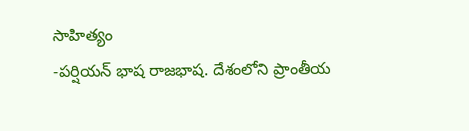సాహిత్యం
-పర్షియన్ భాష రాజభాష. దేశంలోని ప్రాంతీయ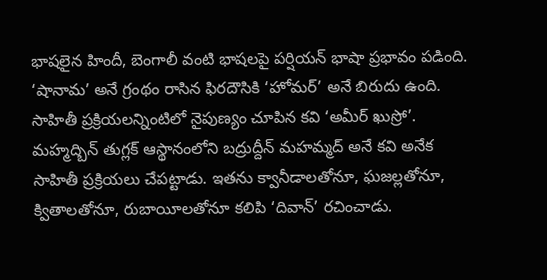భాషలైన హిందీ, బెంగాలీ వంటి భాషలపై పర్షియన్ భాషా ప్రభావం పడింది. ‘షానామ’ అనే గ్రంథం రాసిన ఫిరదౌసికి ‘హోమర్’ అనే బిరుదు ఉంది. సాహితీ ప్రక్రియలన్నింటిలో నైపుణ్యం చూపిన కవి ‘అమీర్ ఖుస్రో’. మహ్మద్బిన్ తుగ్లక్ ఆస్థానంలోని బద్రుద్దీన్ మహమ్మద్ అనే కవి అనేక సాహితీ ప్రక్రియలు చేపట్టాడు. ఇతను క్వానీడాలతోనూ, ఘజల్లతోనూ, క్వితాలతోనూ, రుబాయీలతోనూ కలిపి ‘దివాన్’ రచించాడు.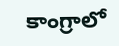కాంగ్రాలో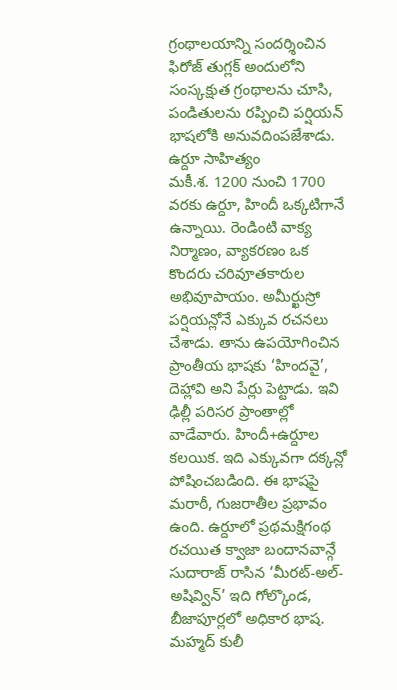గ్రంథాలయాన్ని సందర్శించిన ఫిరోజ్ తుగ్లక్ అందులోని సంస్కక్షుత గ్రంథాలను చూసి, పండితులను రప్పించి పర్షియన్ భాషలోకి అనువదింపజేశాడు.
ఉర్దూ సాహిత్యం
మకీ.శ. 1200 నుంచి 1700 వరకు ఉర్దూ, హిందీ ఒక్కటిగానే ఉన్నాయి. రెండింటి వాక్య నిర్మాణం, వ్యాకరణం ఒక కొందరు చరివూతకారుల అభివూపాయం. అమీర్ఖుస్రో పర్షియన్లోనే ఎక్కువ రచనలు చేశాడు. తాను ఉపయోగించిన ప్రాంతీయ భాషకు ‘హిందవై’, దెహ్లావి అని పేర్లు పెట్టాడు. ఇవి ఢిల్లీ పరిసర ప్రాంతాల్లో వాడేవారు. హిందీ+ఉర్దూల కలయిక. ఇది ఎక్కువగా దక్కన్లో పోషించబడింది. ఈ భాషపై మరాఠీ, గుజరాతీల ప్రభావం ఉంది. ఉర్దూలో ప్రథమక్షిగంథ రచయిత క్వాజా బందానవాన్గే సుదారాజ్ రాసిన ‘మీరట్-అల్-అషివ్విన్’ ఇది గోల్కొండ, బీజాపూర్లలో అధికార భాష. మహ్మద్ కులీ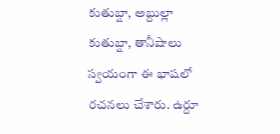కుతుబ్షా, అబ్దుల్లా కుతుబ్షా, తానీషాలు స్వయంగా ఈ భాషలో రచనలు చేశారు. ఉర్దూ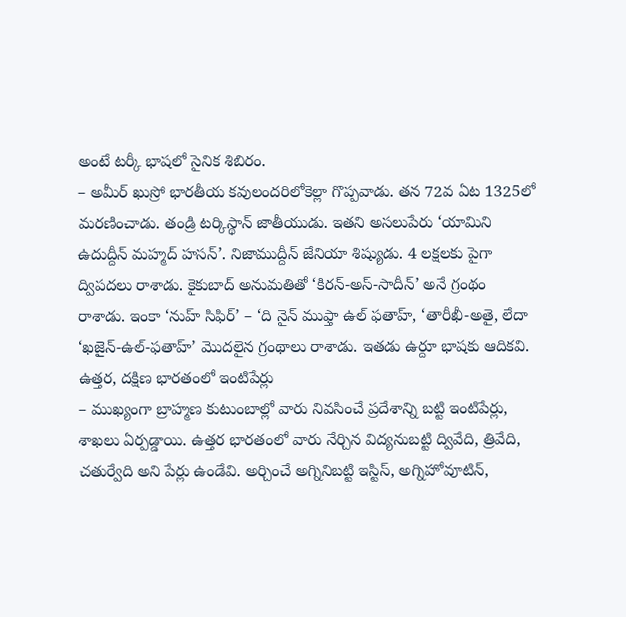అంటే టర్కీ భాషలో సైనిక శిబిరం.
– అమీర్ ఖుస్రో భారతీయ కవులందరిలోకెల్లా గొప్పవాడు. తన 72వ ఏట 1325లో మరణించాడు. తండ్రి టర్కిస్థాన్ జాతీయుడు. ఇతని అసలుపేరు ‘యామిని ఉదుద్దీన్ మహ్మద్ హసన్’. నిజాముద్దీన్ జేనియా శిష్యుడు. 4 లక్షలకు పైగా ద్విపదలు రాశాడు. కైకుబాద్ అనుమతితో ‘కిరన్-అస్-సాదీన్’ అనే గ్రంథం రాశాడు. ఇంకా ‘నుహ్ సిఫిర్’ – ‘ది నైన్ ముఫ్తా ఉల్ ఫతాహ్, ‘తారీఖీ-అతై, లేదా ‘ఖజైన్-ఉల్-ఫతాహ్’ మొదలైన గ్రంథాలు రాశాడు. ఇతడు ఉర్దూ భాషకు ఆదికవి.
ఉత్తర, దక్షిణ భారతంలో ఇంటిపేర్లు
– ముఖ్యంగా బ్రాహ్మణ కుటుంబాల్లో వారు నివసించే ప్రదేశాన్ని బట్టి ఇంటిపేర్లు, శాఖలు ఏర్పడ్డాయి. ఉత్తర భారతంలో వారు నేర్చిన విద్యనుబట్టి ద్వివేది, త్రివేది, చతుర్వేది అని పేర్లు ఉండేవి. అర్చించే అగ్నినిబట్టి ఇస్టిస్, అగ్నిహోవూటిన్,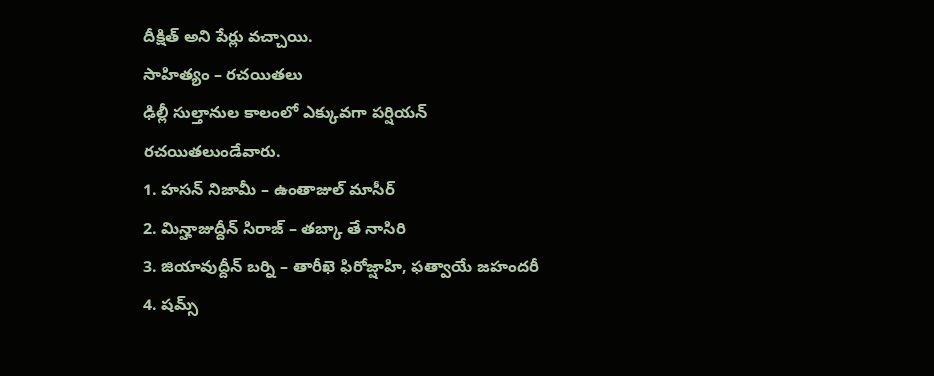దీక్షిత్ అని పేర్లు వచ్చాయి.
సాహిత్యం – రచయితలు
ఢిల్లీ సుల్తానుల కాలంలో ఎక్కువగా పర్షియన్ రచయితలుండేవారు.
1. హసన్ నిజామీ – ఉంతాజుల్ మాసీర్
2. మిన్హాజుద్దీన్ సిరాజ్ – తబ్కా తే నాసిరి
3. జియావుద్దీన్ బర్ని – తారీఖె ఫిరోజ్షాహి, ఫత్వాయే జహందరీ
4. షమ్స్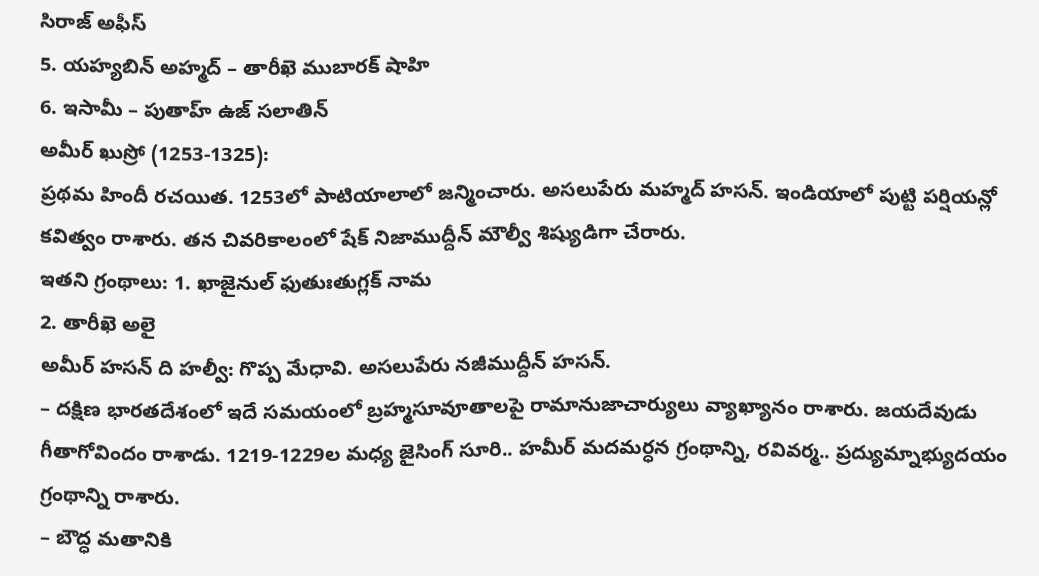సిరాజ్ అఫీస్
5. యహ్యబిన్ అహ్మద్ – తారీఖె ముబారక్ షాహి
6. ఇసామీ – పుతాహ్ ఉజ్ సలాతిన్
అమీర్ ఖుస్రో (1253-1325):
ప్రథమ హిందీ రచయిత. 1253లో పాటియాలాలో జన్మించారు. అసలుపేరు మహ్మద్ హసన్. ఇండియాలో పుట్టి పర్షియన్లో కవిత్వం రాశారు. తన చివరికాలంలో షేక్ నిజాముద్దీన్ మౌల్వీ శిష్యుడిగా చేరారు.
ఇతని గ్రంథాలు: 1. ఖాజైనుల్ ఫుతుఃతుగ్లక్ నామ
2. తారీఖె అలై
అమీర్ హసన్ ది హల్వీ: గొప్ప మేధావి. అసలుపేరు నజీముద్దీన్ హసన్.
– దక్షిణ భారతదేశంలో ఇదే సమయంలో బ్రహ్మసూవూతాలపై రామానుజాచార్యులు వ్యాఖ్యానం రాశారు. జయదేవుడు గీతాగోవిందం రాశాడు. 1219-1229ల మధ్య జైసింగ్ సూరి.. హమీర్ మదమర్ధన గ్రంథాన్ని, రవివర్మ.. ప్రద్యుమ్నాభ్యుదయం గ్రంథాన్ని రాశారు.
– బౌద్ధ మతానికి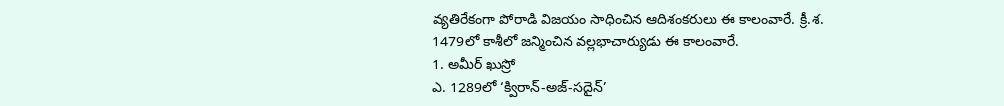వ్యతిరేకంగా పోరాడి విజయం సాధించిన ఆదిశంకరులు ఈ కాలంవారే. క్రీ.శ. 1479లో కాశీలో జన్మించిన వల్లభాచార్యుడు ఈ కాలంవారే.
1. అమీర్ ఖుస్రో
ఎ. 1289లో ‘క్విరాన్-అజ్-సదైన్’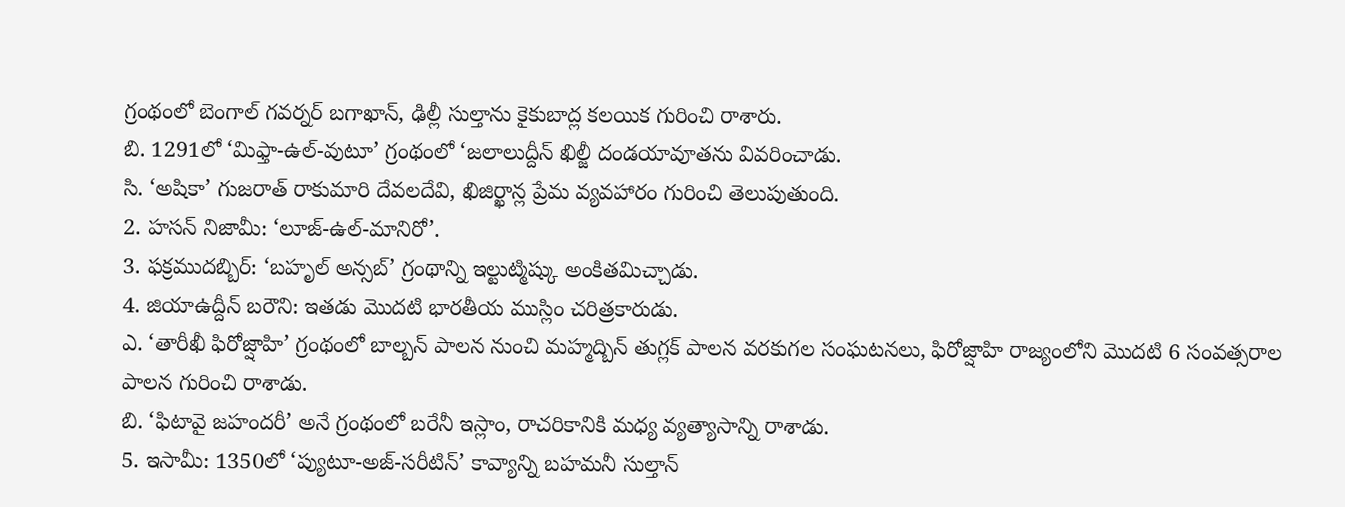గ్రంథంలో బెంగాల్ గవర్నర్ బగాఖాన్, ఢిల్లీ సుల్తాను కైకుబాద్ల కలయిక గురించి రాశారు.
బి. 1291లో ‘మిఫ్తా-ఉల్-వుటూ’ గ్రంథంలో ‘జలాలుద్దీన్ ఖిల్జీ దండయావూతను వివరించాడు.
సి. ‘అషికా’ గుజరాత్ రాకుమారి దేవలదేవి, ఖిజిర్ఖాన్ల ప్రేమ వ్యవహారం గురించి తెలుపుతుంది.
2. హసన్ నిజామీ: ‘లూజ్-ఉల్-మానిరో’.
3. ఫక్రముదబ్బిర్: ‘బహృల్ అన్సబ్’ గ్రంథాన్ని ఇల్టుట్మిష్కు అంకితమిచ్చాడు.
4. జియాఉద్దీన్ బరౌని: ఇతడు మొదటి భారతీయ ముస్లిం చరిత్రకారుడు.
ఎ. ‘తారీఖీ ఫిరోజ్షాహి’ గ్రంథంలో బాల్బన్ పాలన నుంచి మహ్మద్బిన్ తుగ్లక్ పాలన వరకుగల సంఘటనలు, ఫిరోజ్షాహి రాజ్యంలోని మొదటి 6 సంవత్సరాల పాలన గురించి రాశాడు.
బి. ‘ఫిటావై జహందరీ’ అనే గ్రంథంలో బరేనీ ఇస్లాం, రాచరికానికి మధ్య వ్యత్యాసాన్ని రాశాడు.
5. ఇసామీ: 1350లో ‘ప్యుటూ-అజ్-సరీటిన్’ కావ్యాన్ని బహమనీ సుల్తాన్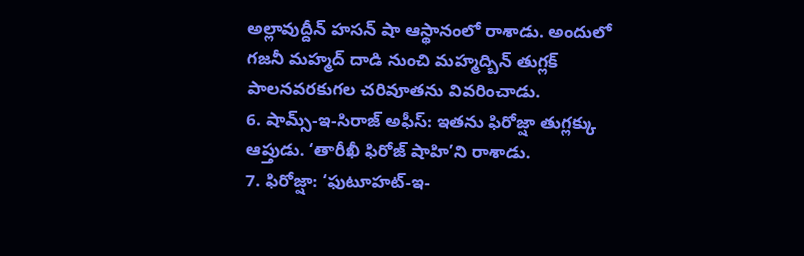అల్లావుద్దీన్ హసన్ షా ఆస్థానంలో రాశాడు. అందులో గజనీ మహ్మద్ దాడి నుంచి మహ్మద్బిన్ తుగ్లక్ పాలనవరకుగల చరివూతను వివరించాడు.
6. షామ్స్-ఇ-సిరాజ్ అఫీస్: ఇతను ఫిరోజ్షా తుగ్లక్కు ఆప్తుడు. ‘తారీఖీ ఫిరోజ్ షాహి’ని రాశాడు.
7. ఫిరోజ్షా: ‘ఫుటూహట్-ఇ-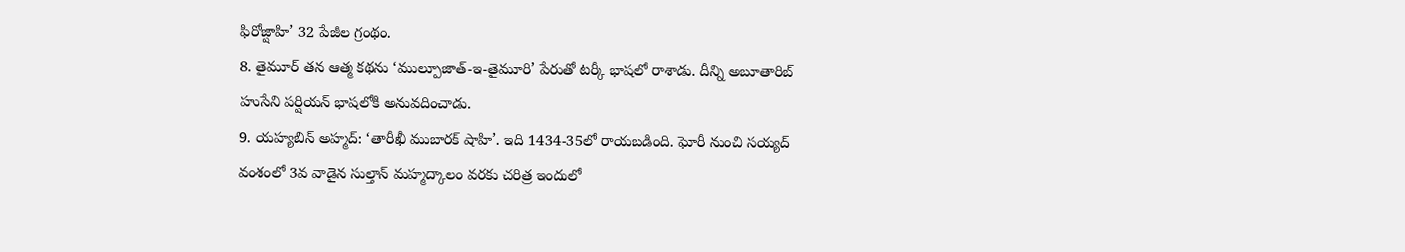ఫిరోజ్షాహి’ 32 పేజీల గ్రంథం.
8. తైమూర్ తన ఆత్మ కథను ‘ముల్పూజాత్-ఇ-తైమూరి’ పేరుతో టర్కీ భాషలో రాశాడు. దీన్ని అబూతారిబ్ హుసేని పర్షియన్ భాషలోకి అనువదించాడు.
9. యహ్యబిన్ అహ్మద్: ‘తారీఖీ ముబారక్ షాహి’. ఇది 1434-35లో రాయబడింది. ఘోరీ నుంచి సయ్యద్ వంశంలో 3వ వాడైన సుల్తాన్ మహ్మద్కాలం వరకు చరిత్ర ఇందులో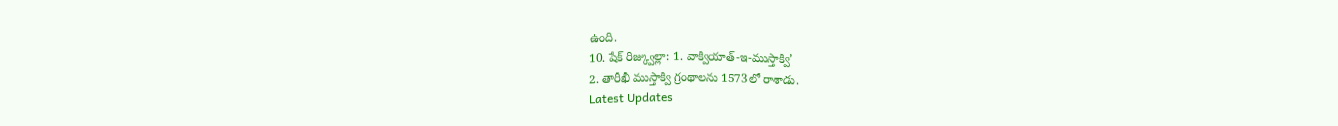ఉంది.
10. షేక్ రిజ్క్వుల్లా: 1. వాక్వియాత్-ఇ-ముస్తాక్వి’
2. తారీఖీ ముస్తాక్వి గ్రంథాలను 1573లో రాశాడు.
Latest Updates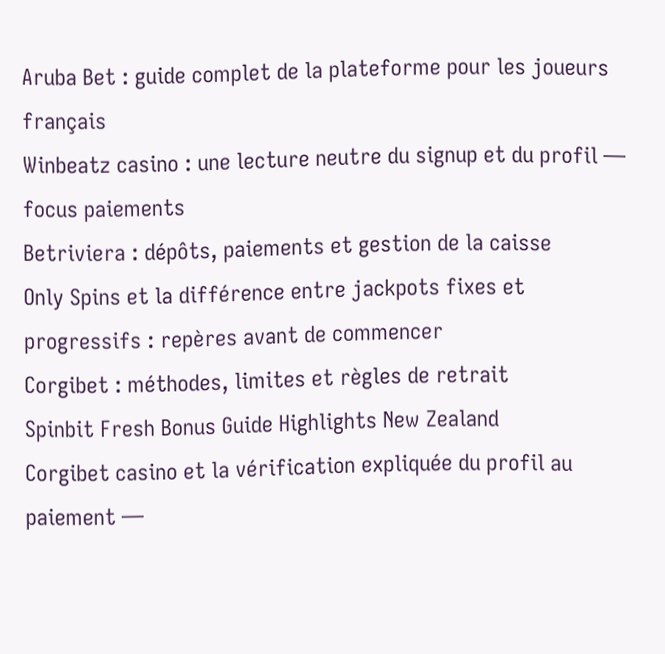Aruba Bet : guide complet de la plateforme pour les joueurs français
Winbeatz casino : une lecture neutre du signup et du profil — focus paiements
Betriviera : dépôts, paiements et gestion de la caisse
Only Spins et la différence entre jackpots fixes et progressifs : repères avant de commencer
Corgibet : méthodes, limites et règles de retrait
Spinbit Fresh Bonus Guide Highlights New Zealand
Corgibet casino et la vérification expliquée du profil au paiement —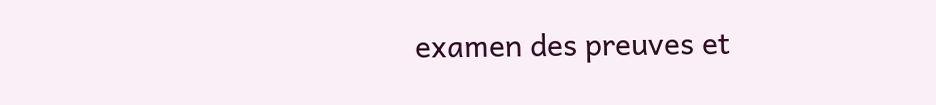examen des preuves et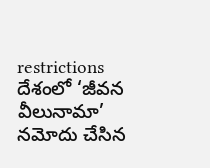restrictions
దేశంలో ‘జీవన వీలునామా’ నమోదు చేసిన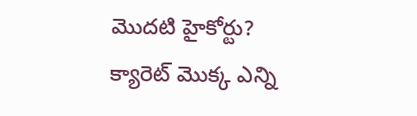మొదటి హైకోర్టు?
క్యారెట్ మొక్క ఎన్ని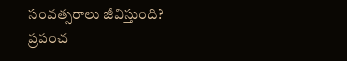సంవత్సరాలు జీవిస్తుంది?
ప్రపంచ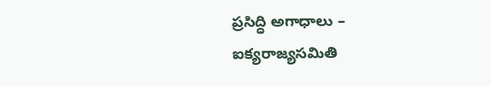ప్రసిద్ధి అగాధాలు – ఐక్యరాజ్యసమితి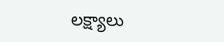లక్ష్యాలు